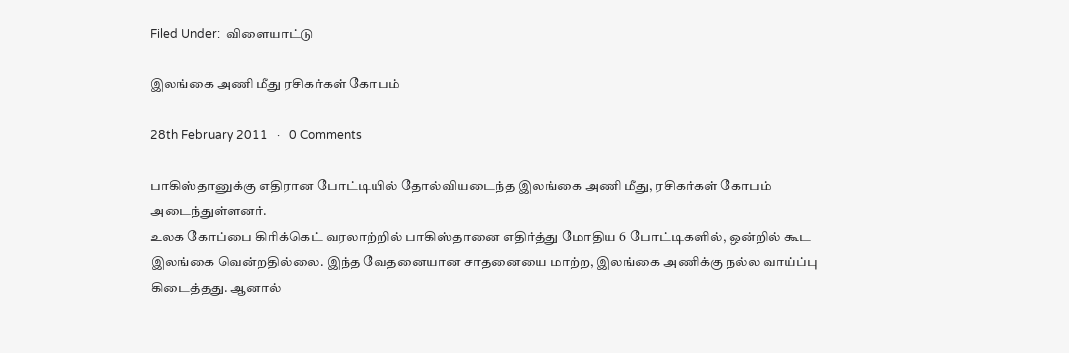Filed Under:  விளையாட்டு

இலங்கை அணி மீது ரசிகர்கள் கோபம்

28th February 2011   ·   0 Comments

பாகிஸ்தானுக்கு எதிரான போட்டியில் தோல்வியடைந்த இலங்கை அணி மீது, ரசிகர்கள் கோபம் அடைந்துள்ளனர்.
உலக கோப்பை கிரிக்கெட் வரலாற்றில் பாகிஸ்தானை எதிர்த்து மோதிய 6 போட்டிகளில், ஒன்றில் கூட இலங்கை வென்றதில்லை. இந்த வேதனையான சாதனையை மாற்ற, இலங்கை அணிக்கு நல்ல வாய்ப்பு கிடைத்தது. ஆனால்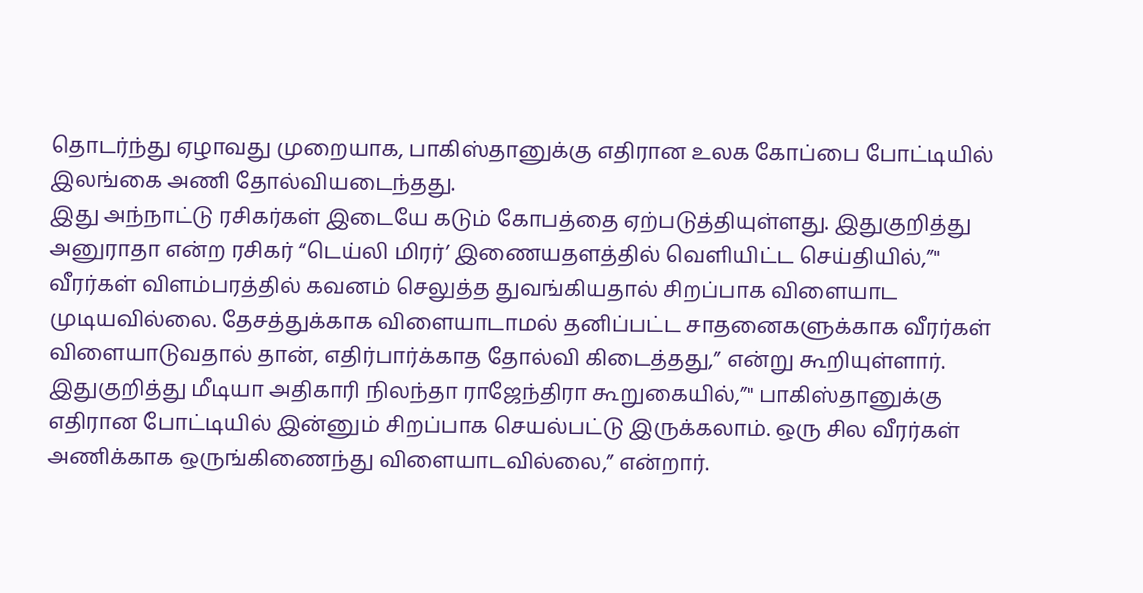தொடர்ந்து ஏழாவது முறையாக, பாகிஸ்தானுக்கு எதிரான உலக கோப்பை போட்டியில் இலங்கை அணி தோல்வியடைந்தது.
இது அந்நாட்டு ரசிகர்கள் இடையே கடும் கோபத்தை ஏற்படுத்தியுள்ளது. இதுகுறித்து அனுராதா என்ற ரசிகர் “டெய்லி மிரர்’ இணையதளத்தில் வெளியிட்ட செய்தியில்,”" வீரர்கள் விளம்பரத்தில் கவனம் செலுத்த துவங்கியதால் சிறப்பாக விளையாட முடியவில்லை. தேசத்துக்காக விளையாடாமல் தனிப்பட்ட சாதனைகளுக்காக வீரர்கள் விளையாடுவதால் தான், எதிர்பார்க்காத தோல்வி கிடைத்தது,” என்று கூறியுள்ளார்.
இதுகுறித்து மீடியா அதிகாரி நிலந்தா ராஜேந்திரா கூறுகையில்,”" பாகிஸ்தானுக்கு எதிரான போட்டியில் இன்னும் சிறப்பாக செயல்பட்டு இருக்கலாம். ஒரு சில வீரர்கள் அணிக்காக ஒருங்கிணைந்து விளையாடவில்லை,” என்றார்.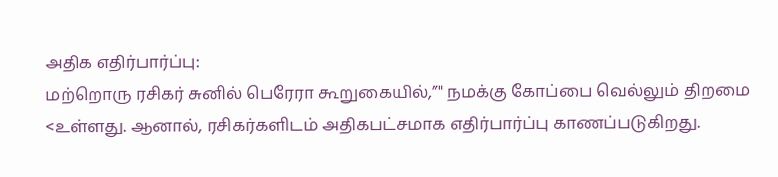அதிக எதிர்பார்ப்பு:
மற்றொரு ரசிகர் சுனில் பெரேரா கூறுகையில்,”" நமக்கு கோப்பை வெல்லும் திறமை <உள்ளது. ஆனால், ரசிகர்களிடம் அதிகபட்சமாக எதிர்பார்ப்பு காணப்படுகிறது.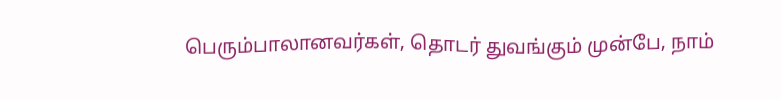பெரும்பாலானவர்கள், தொடர் துவங்கும் முன்பே, நாம்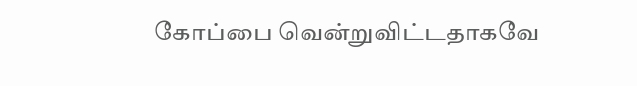கோப்பை வென்றுவிட்டதாகவே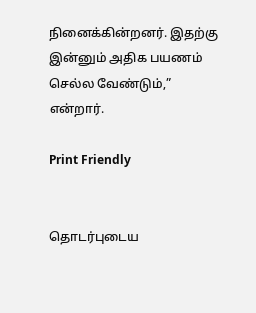நினைக்கின்றனர். இதற்கு இன்னும் அதிக பயணம் செல்ல வேண்டும்,” என்றார்.

Print Friendly


தொடர்புடைய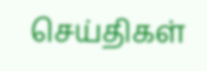செய்திகள்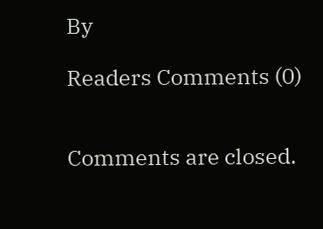By

Readers Comments (0)


Comments are closed.